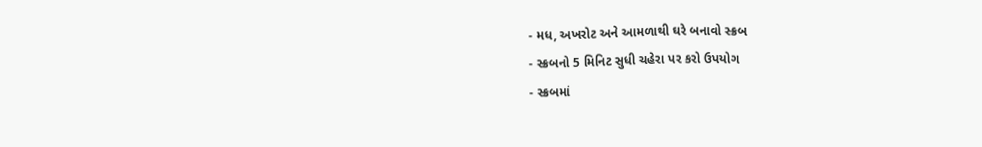- મધ, અખરોટ અને આમળાથી ઘરે બનાવો સ્ક્રબ
- સ્ક્રબનો 5 મિનિટ સુધી ચહેરા પર કરો ઉપયોગ
- સ્ક્રબમાં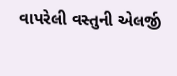વાપરેલી વસ્તુની એલર્જી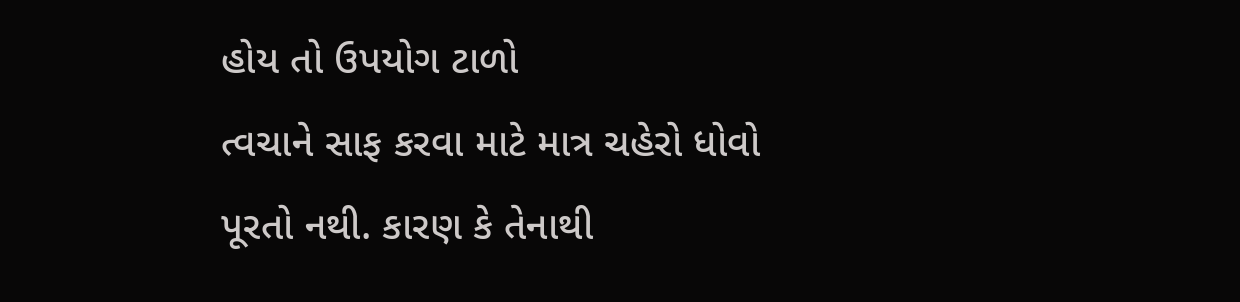હોય તો ઉપયોગ ટાળો
ત્વચાને સાફ કરવા માટે માત્ર ચહેરો ધોવો પૂરતો નથી. કારણ કે તેનાથી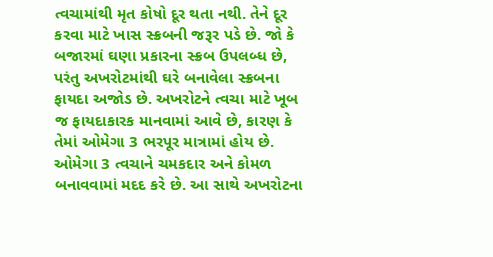ત્વચામાંથી મૃત કોષો દૂર થતા નથી. તેને દૂર કરવા માટે ખાસ સ્ક્રબની જરૂર પડે છે. જો કે બજારમાં ઘણા પ્રકારના સ્ક્રબ ઉપલબ્ધ છે, પરંતુ અખરોટમાંથી ઘરે બનાવેલા સ્ક્રબના ફાયદા અજોડ છે. અખરોટને ત્વચા માટે ખૂબ જ ફાયદાકારક માનવામાં આવે છે, કારણ કે તેમાં ઓમેગા 3 ભરપૂર માત્રામાં હોય છે. ઓમેગા 3 ત્વચાને ચમકદાર અને કોમળ બનાવવામાં મદદ કરે છે. આ સાથે અખરોટના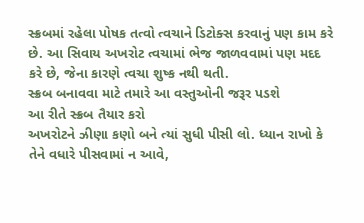સ્ક્રબમાં રહેલા પોષક તત્વો ત્વચાને ડિટોક્સ કરવાનું પણ કામ કરે છે. આ સિવાય અખરોટ ત્વચામાં ભેજ જાળવવામાં પણ મદદ કરે છે, જેના કારણે ત્વચા શુષ્ક નથી થતી.
સ્ક્રબ બનાવવા માટે તમારે આ વસ્તુઓની જરૂર પડશે
આ રીતે સ્ક્રબ તૈયાર કરો
અખરોટને ઝીણા કણો બને ત્યાં સુધી પીસી લો. ધ્યાન રાખો કે તેને વધારે પીસવામાં ન આવે,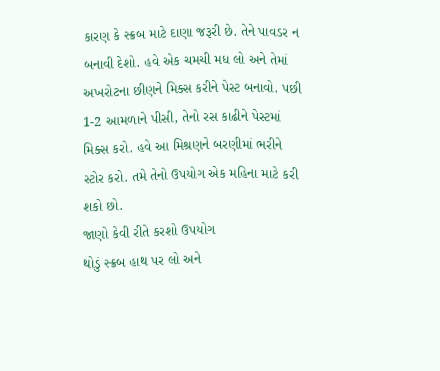કારણ કે સ્ક્રબ માટે દાણા જરૂરી છે. તેને પાવડર ન બનાવી દેશો. હવે એક ચમચી મધ લો અને તેમાં અખરોટના છીણને મિક્સ કરીને પેસ્ટ બનાવો. પછી 1-2 આમળાને પીસી, તેનો રસ કાઢીને પેસ્ટમાં મિક્સ કરો. હવે આ મિશ્રણને બરણીમાં ભરીને સ્ટોર કરો. તમે તેનો ઉપયોગ એક મહિના માટે કરી શકો છો.
જાણો કેવી રીતે કરશો ઉપયોગ
થોડું સ્ક્રબ હાથ પર લો અને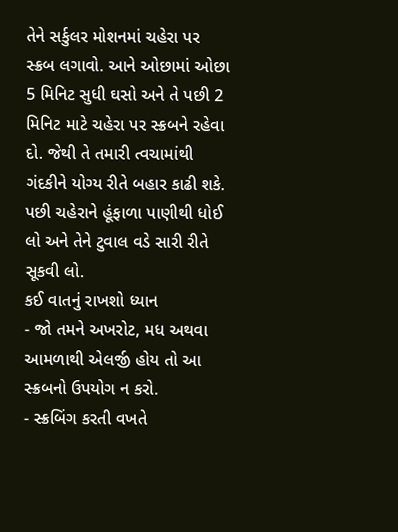તેને સર્કુલર મોશનમાં ચહેરા પર સ્ક્રબ લગાવો. આને ઓછામાં ઓછા 5 મિનિટ સુધી ઘસો અને તે પછી 2 મિનિટ માટે ચહેરા પર સ્ક્રબને રહેવા દો. જેથી તે તમારી ત્વચામાંથી ગંદકીને યોગ્ય રીતે બહાર કાઢી શકે. પછી ચહેરાને હૂંફાળા પાણીથી ધોઈ લો અને તેને ટુવાલ વડે સારી રીતે સૂકવી લો.
કઈ વાતનું રાખશો ધ્યાન
- જો તમને અખરોટ, મધ અથવા આમળાથી એલર્જી હોય તો આ સ્ક્રબનો ઉપયોગ ન કરો.
- સ્ક્રબિંગ કરતી વખતે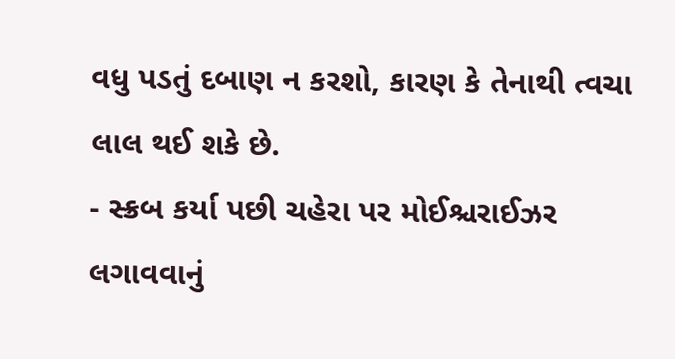વધુ પડતું દબાણ ન કરશો, કારણ કે તેનાથી ત્વચા લાલ થઈ શકે છે.
- સ્ક્રબ કર્યા પછી ચહેરા પર મોઈશ્ચરાઈઝર લગાવવાનું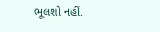ભૂલશો નહીં.